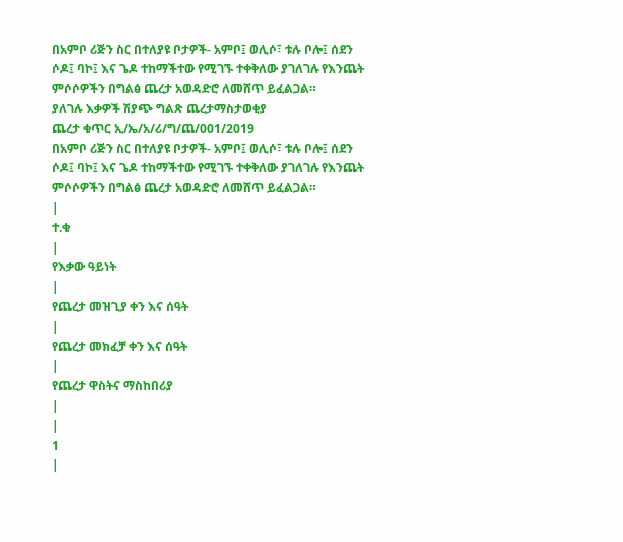በአምቦ ሪጅን ስር በተለያዩ ቦታዎች- አምቦ፤ ወሊሶ፣ ቱሉ ቦሎ፤ ሰደን ሶዶ፤ ባኮ፤ እና ጌዶ ተከማችተው የሚገኙ ተቀቅለው ያገለገሉ የእንጨት ምሶሶዎችን በግልፅ ጨረታ አወዳድሮ ለመሸጥ ይፈልጋል።
ያለገሉ እቃዎች ሽያጭ ግልጽ ጨረታማስታወቂያ
ጨረታ ቁጥር ኢ/ኤ/አ/ሪ/ግ/ጨ/001/2019
በአምቦ ሪጅን ስር በተለያዩ ቦታዎች- አምቦ፤ ወሊሶ፣ ቱሉ ቦሎ፤ ሰደን ሶዶ፤ ባኮ፤ እና ጌዶ ተከማችተው የሚገኙ ተቀቅለው ያገለገሉ የእንጨት ምሶሶዎችን በግልፅ ጨረታ አወዳድሮ ለመሸጥ ይፈልጋል።
|
ተ.ቁ
|
የእቃው ዓይነት
|
የጨረታ መዝጊያ ቀን እና ሰዓት
|
የጨረታ መክፈቻ ቀን እና ሰዓት
|
የጨረታ ዋስትና ማስከበሪያ
|
|
1
|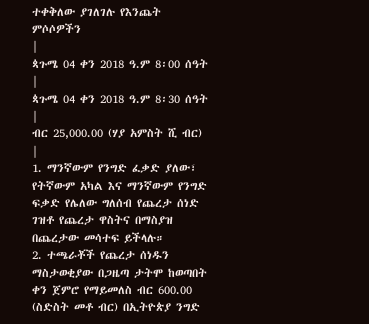ተቀቅለው ያገለገሉ የእንጨት ምሶሶዎችን
|
ጳጉሜ 04 ቀን 2018 ዓ.ም 8፡00 ሰዓት
|
ጳጉሜ 04 ቀን 2018 ዓ.ም 8፡30 ሰዓት
|
ብር 25,000.00 (ሃያ አምስት ሺ ብር)
|
1. ማንኛውም የንግድ ፈቃድ ያለው፣ የትኛውም አካል እና ማንኛውም የንግድ ፍቃድ የሌለው ግለሰብ የጨረታ ሰነድ ገዝቶ የጨረታ ዋስትና በማስያዝ በጨረታው መሳተፍ ይችላሉ።
2. ተጫራቾች የጨረታ ሰነዱን ማስታወቂያው በጋዜጣ ታትሞ ከወጣበት ቀን ጀምሮ የማይመለስ ብር 600.00 (ስድስት መቶ ብር) በኢትዮጵያ ንግድ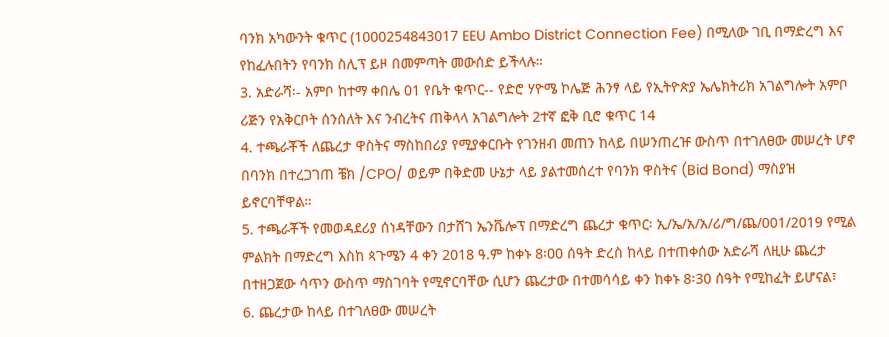ባንክ አካውንት ቁጥር (1000254843017 EEU Ambo District Connection Fee) በሚለው ገቢ በማድረግ እና የከፈሉበትን የባንክ ስሊፕ ይዞ በመምጣት መውሰድ ይችላሉ።
3. አድራሻ፡- አምቦ ከተማ ቀበሌ 01 የቤት ቁጥር-- የድሮ ሃዮሜ ኮሌጅ ሕንፃ ላይ የኢትዮጵያ ኤሌክትሪክ አገልግሎት አምቦ ሪጅን የአቅርቦት ሰንሰለት እና ንብረትና ጠቅላላ አገልግሎት 2ተኛ ፎቅ ቢሮ ቁጥር 14
4. ተጫራቾች ለጨረታ ዋስትና ማስከበሪያ የሚያቀርቡት የገንዘብ መጠን ከላይ በሠንጠረዡ ውስጥ በተገለፀው መሠረት ሆኖ በባንክ በተረጋገጠ ቼክ /CPO/ ወይም በቅድመ ሁኔታ ላይ ያልተመሰረተ የባንክ ዋስትና (Bid Bond) ማስያዝ ይኖርባቸዋል።
5. ተጫራቾች የመወዳደሪያ ሰነዳቸውን በታሸገ ኤንቬሎፕ በማድረግ ጨረታ ቁጥር፡ ኢ/ኤ/አ/አ/ሪ/ግ/ጨ/001/2019 የሚል ምልክት በማድረግ እስከ ጳጉሜን 4 ቀን 2018 ዓ.ም ከቀኑ 8፡00 ሰዓት ድረስ ከላይ በተጠቀሰው አድራሻ ለዚሁ ጨረታ በተዘጋጀው ሳጥን ውስጥ ማስገባት የሚኖርባቸው ሲሆን ጨረታው በተመሳሳይ ቀን ከቀኑ 8፡30 ሰዓት የሚከፈት ይሆናል፣
6. ጨረታው ከላይ በተገለፀው መሠረት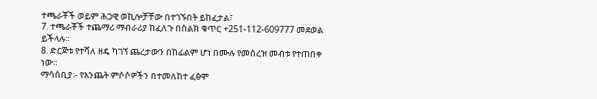ተጫራቾች ወይም ሕጋዊ ወኪሎቻቸው በተገኙበት ይከፈታል፣
7. ተጫራቾች ተጨማሪ ማብራሪያ ከፈለጉ በስልክ ቁጥር +251-112-609777 መደወል ይችላሉ።
8. ድርጅቱ የተሻለ ዘዴ ካገኘ ጨረታውን በከፊልም ሆነ በሙሉ የመሰረዝ መብቱ የተጠበቀ ነው።
ማሳሰቢያ፡- የእንጨት ምሶሶዎችን በተመለከተ ፈፅሞ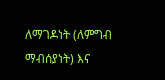ለማገዶነት (ለምግብ ማብሰያነት) እና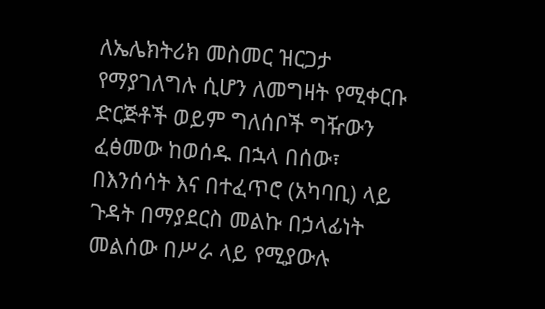ለኤሌክትሪክ መስመር ዝርጋታ የማያገለግሉ ሲሆን ለመግዛት የሚቀርቡ ድርጅቶች ወይም ግለሰቦች ግዥውን ፈፅመው ከወሰዱ በኋላ በሰው፣ በእንሰሳት እና በተፈጥሮ (አካባቢ) ላይ ጉዳት በማያደርስ መልኩ በኃላፊነት መልሰው በሥራ ላይ የሚያውሉ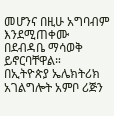መሆንና በዚሁ አግባብም እንደሚጠቀሙ በደብዳቤ ማሳወቅ ይኖርባቸዋል።
በኢትዮጵያ ኤሌክትሪክ አገልግሎት አምቦ ሪጅን